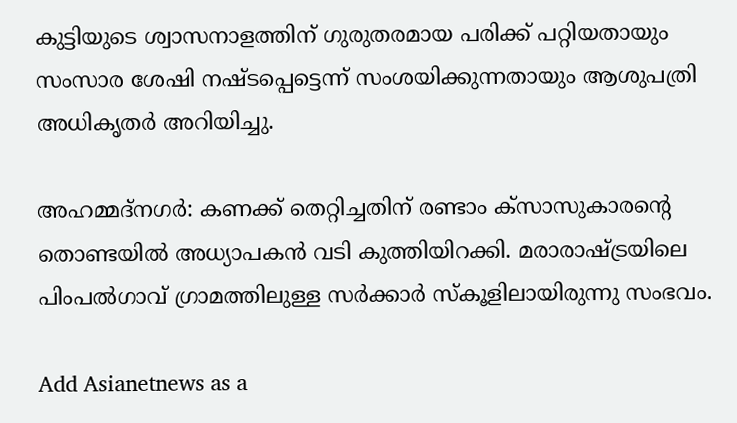കുട്ടിയുടെ ശ്വാസനാളത്തിന് ഗുരുതരമായ പരിക്ക് പറ്റിയതായും സംസാര ശേഷി നഷ്ടപ്പെട്ടെന്ന് സംശയിക്കുന്നതായും ആശുപത്രി അധികൃതര്‍ അറിയിച്ചു.

അഹമ്മദ്‌നഗര്‍: കണക്ക് തെറ്റിച്ചതിന് രണ്ടാം ക്സാസുകാരന്റെ തൊണ്ടയില്‍ അധ്യാപകന്‍ വടി കുത്തിയിറക്കി. മരാരാഷ്ട്രയിലെ പിംപല്‍ഗാവ് ഗ്രാമത്തിലുള്ള സര്‍ക്കാര്‍ സ്കൂളിലായിരുന്നു സംഭവം.

Add Asianetnews as a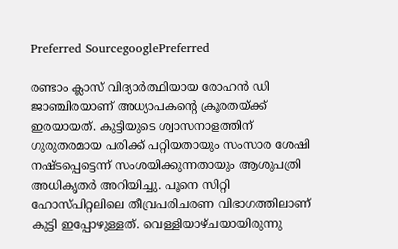Preferred SourcegooglePreferred

രണ്ടാം ക്ലാസ് വിദ്യാര്‍ത്ഥിയായ രോഹന്‍ ഡി ജാഞ്ചിരയാണ് അധ്യാപകന്റെ ക്രൂരതയ്ക്ക് ഇരയായത്. കുട്ടിയുടെ ശ്വാസനാളത്തിന് ഗുരുതരമായ പരിക്ക് പറ്റിയതായും സംസാര ശേഷി നഷ്ടപ്പെട്ടെന്ന് സംശയിക്കുന്നതായും ആശുപത്രി അധികൃതര്‍ അറിയിച്ചു. പൂനെ സിറ്റി ഹോസ്‍പിറ്റലിലെ തീവ്രപരിചരണ വിഭാഗത്തിലാണ് കുട്ടി ഇപ്പോഴുള്ളത്. വെള്ളിയാഴ്ചയായിരുന്നു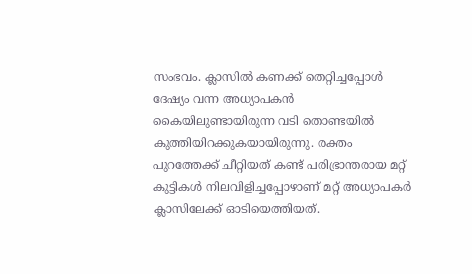സംഭവം. ക്ലാസില്‍ കണക്ക് തെറ്റിച്ചപ്പോള്‍ ദേഷ്യം വന്ന അധ്യാപകന്‍ കൈയിലുണ്ടായിരുന്ന വടി തൊണ്ടയില്‍ കുത്തിയിറക്കുകയായിരുന്നു. രക്തം പുറത്തേക്ക് ചീറ്റിയത് കണ്ട് പരിഭ്രാന്തരായ മറ്റ് കുട്ടികള്‍ നിലവിളിച്ചപ്പോഴാണ് മറ്റ് അധ്യാപകര്‍ ക്ലാസിലേക്ക് ഓടിയെത്തിയത്.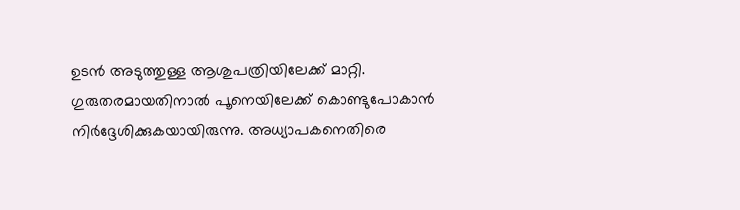ഉടന്‍ അടുത്തുള്ള ആശുപത്രിയിലേക്ക് മാറ്റി. ഗുരുതരമായതിനാല്‍ പൂനെയിലേക്ക് കൊണ്ടുപോകാന്‍ നിര്‍ദ്ദേശിക്കുകയായിരുന്നു. അധ്യാപകനെതിരെ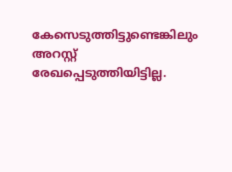കേസെടുത്തിട്ടുണ്ടെങ്കിലും അറസ്റ്റ് രേഖപ്പെടുത്തിയിട്ടില്ല.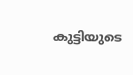കുട്ടിയുടെ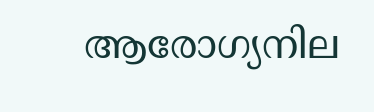ആരോഗ്യനില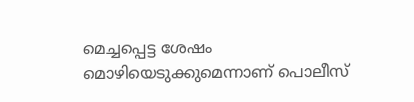മെച്ചപ്പെട്ട ശേഷം മൊഴിയെടുക്കുമെന്നാണ് പൊലീസ്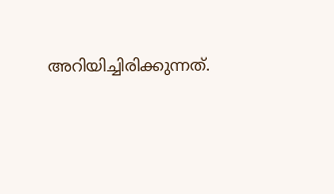അറിയിച്ചിരിക്കുന്നത്.